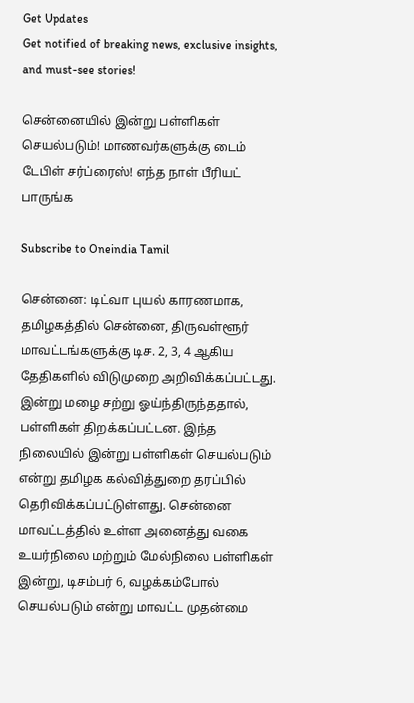Get Updates
Get notified of breaking news, exclusive insights, and must-see stories!

சென்னையில் இன்று பள்ளிகள் செயல்படும்! மாணவர்களுக்கு டைம் டேபிள் சர்ப்ரைஸ்! எந்த நாள் பீரியட் பாருங்க

Subscribe to Oneindia Tamil

சென்னை: டிட்வா புயல் காரணமாக, தமிழகத்தில் சென்னை, திருவள்ளூர் மாவட்டங்களுக்கு டிச. 2, 3, 4 ஆகிய தேதிகளில் விடுமுறை அறிவிக்கப்பட்டது. இன்று மழை சற்று ஓய்ந்திருந்ததால், பள்ளிகள் திறக்கப்பட்டன. இந்த நிலையில் இன்று பள்ளிகள் செயல்படும் என்று தமிழக கல்வித்துறை தரப்பில் தெரிவிக்கப்பட்டுள்ளது. சென்னை மாவட்டத்தில் உள்ள அனைத்து வகை உயர்நிலை மற்றும் மேல்நிலை பள்ளிகள் இன்று, டிசம்பர் 6, வழக்கம்போல் செயல்படும் என்று மாவட்ட முதன்மை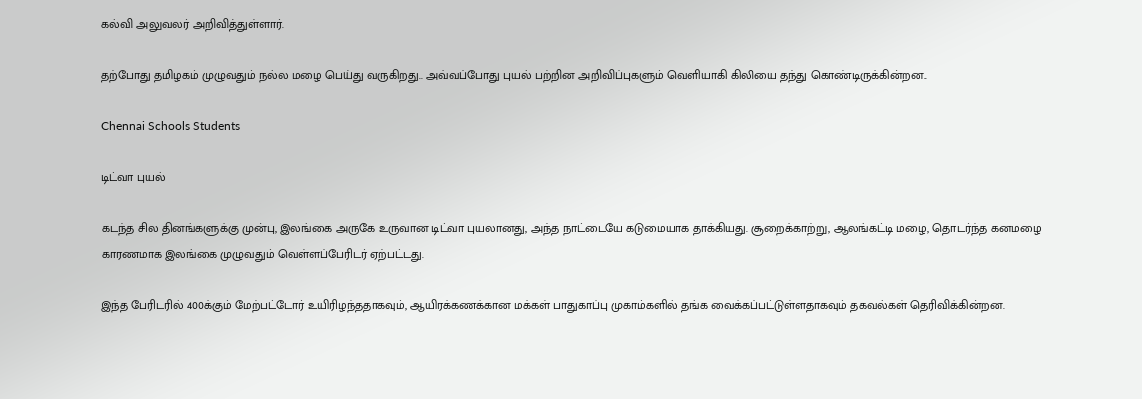கல்வி அலுவலர் அறிவித்துள்ளார்.

தற்போது தமிழகம் முழுவதும் நல்ல மழை பெய்து வருகிறது.. அவ்வப்போது புயல் பற்றின அறிவிப்புகளும் வெளியாகி கிலியை தந்து கொண்டிருக்கின்றன..

Chennai Schools Students

டிட்வா புயல்

கடந்த சில தினங்களுக்கு முன்பு, இலங்கை அருகே உருவான டிட்வா புயலானது, அந்த நாட்டையே கடுமையாக தாக்கியது. சூறைக்காற்று, ஆலங்கட்டி மழை, தொடர்ந்த கனமழை காரணமாக இலங்கை முழுவதும் வெள்ளப்பேரிடர் ஏற்பட்டது.

இந்த பேரிடரில் 400க்கும் மேற்பட்டோர் உயிரிழந்ததாகவும், ஆயிரக்கணக்கான மக்கள் பாதுகாப்பு முகாம்களில் தங்க வைக்கப்பட்டுள்ளதாகவும் தகவல்கள் தெரிவிக்கின்றன.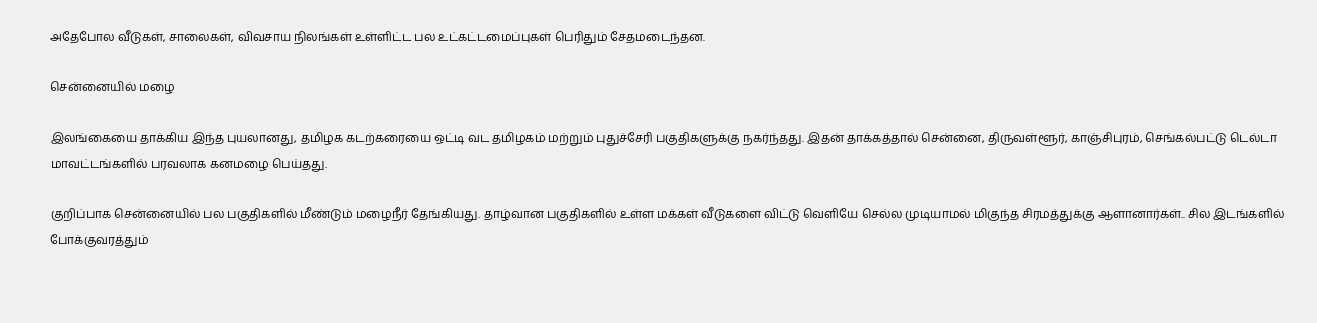அதேபோல வீடுகள், சாலைகள், விவசாய நிலங்கள் உள்ளிட்ட பல உட்கட்டமைப்புகள் பெரிதும் சேதமடைந்தன.

சென்னையில் மழை

இலங்கையை தாக்கிய இந்த புயலானது, தமிழக கடற்கரையை ஒட்டி வட தமிழகம் மற்றும் புதுச்சேரி பகுதிகளுக்கு நகர்ந்தது. இதன் தாக்கத்தால் சென்னை, திருவள்ளூர், காஞ்சிபுரம், செங்கல்பட்டு டெல்டா மாவட்டங்களில் பரவலாக கனமழை பெய்தது.

குறிப்பாக சென்னையில் பல பகுதிகளில் மீண்டும் மழைநீர் தேங்கியது. தாழ்வான பகுதிகளில் உள்ள மக்கள் வீடுகளை விட்டு வெளியே செல்ல முடியாமல் மிகுந்த சிரமத்துக்கு ஆளானார்கள்.. சில இடங்களில் போக்குவரத்தும்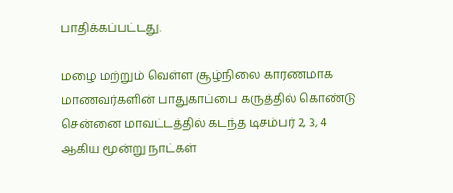பாதிக்கப்பட்டது.

மழை மற்றும் வெள்ள சூழ்நிலை காரணமாக மாணவர்களின் பாதுகாப்பை கருத்தில் கொண்டு சென்னை மாவட்டத்தில் கடந்த டிசம்பர் 2, 3, 4 ஆகிய மூன்று நாட்கள்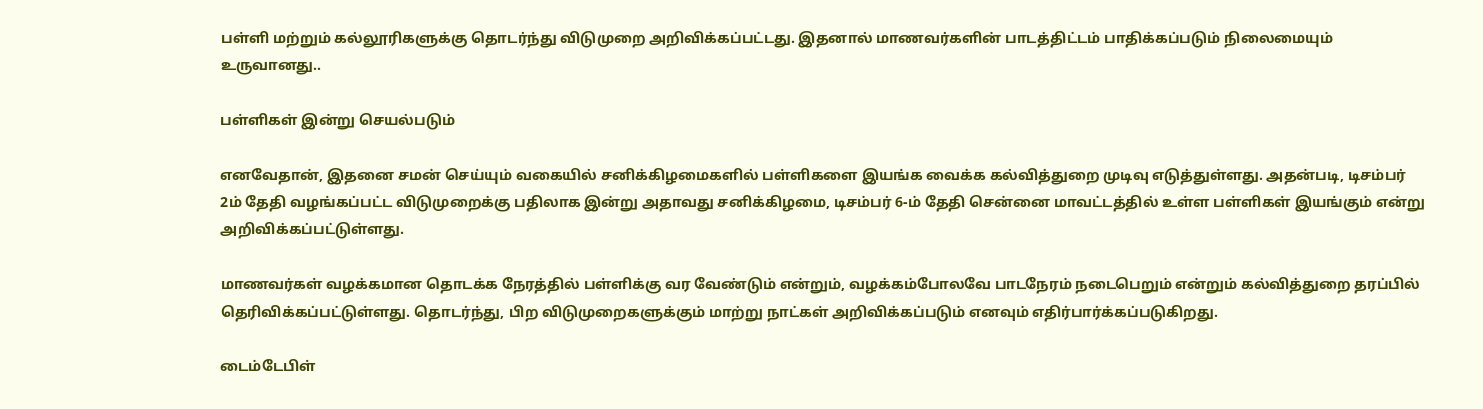பள்ளி மற்றும் கல்லூரிகளுக்கு தொடர்ந்து விடுமுறை அறிவிக்கப்பட்டது. இதனால் மாணவர்களின் பாடத்திட்டம் பாதிக்கப்படும் நிலைமையும் உருவானது..

பள்ளிகள் இன்று செயல்படும்

எனவேதான், இதனை சமன் செய்யும் வகையில் சனிக்கிழமைகளில் பள்ளிகளை இயங்க வைக்க கல்வித்துறை முடிவு எடுத்துள்ளது. அதன்படி, டிசம்பர் 2ம் தேதி வழங்கப்பட்ட விடுமுறைக்கு பதிலாக இன்று அதாவது சனிக்கிழமை, டிசம்பர் 6-ம் தேதி சென்னை மாவட்டத்தில் உள்ள பள்ளிகள் இயங்கும் என்று அறிவிக்கப்பட்டுள்ளது.

மாணவர்கள் வழக்கமான தொடக்க நேரத்தில் பள்ளிக்கு வர வேண்டும் என்றும், வழக்கம்போலவே பாடநேரம் நடைபெறும் என்றும் கல்வித்துறை தரப்பில் தெரிவிக்கப்பட்டுள்ளது. தொடர்ந்து, பிற விடுமுறைகளுக்கும் மாற்று நாட்கள் அறிவிக்கப்படும் எனவும் எதிர்பார்க்கப்படுகிறது.

டைம்டேபிள்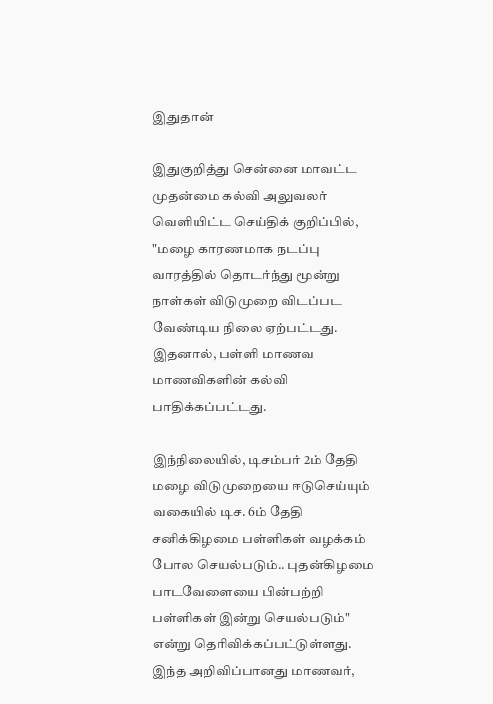இதுதான்

இதுகுறித்து சென்னை மாவட்ட முதன்மை கல்வி அலுவலர் வெளியிட்ட செய்திக் குறிப்பில், "மழை காரணமாக நடப்பு வாரத்தில் தொடர்ந்து மூன்று நாள்கள் விடுமுறை விடப்பட வேண்டிய நிலை ஏற்பட்டது. இதனால், பள்ளி மாணவ மாணவிகளின் கல்வி பாதிக்கப்பட்டது.

இந்நிலையில், டிசம்பர் 2ம் தேதி மழை விடுமுறையை ஈடுசெய்யும் வகையில் டிச. 6ம் தேதி சனிக்கிழமை பள்ளிகள் வழக்கம் போல செயல்படும்.. புதன்கிழமை பாடவேளையை பின்பற்றி பள்ளிகள் இன்று செயல்படும்" என்று தெரிவிக்கப்பட்டுள்ளது. இந்த அறிவிப்பானது மாணவர்,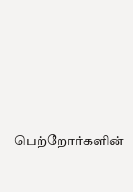பெற்றோர்களின்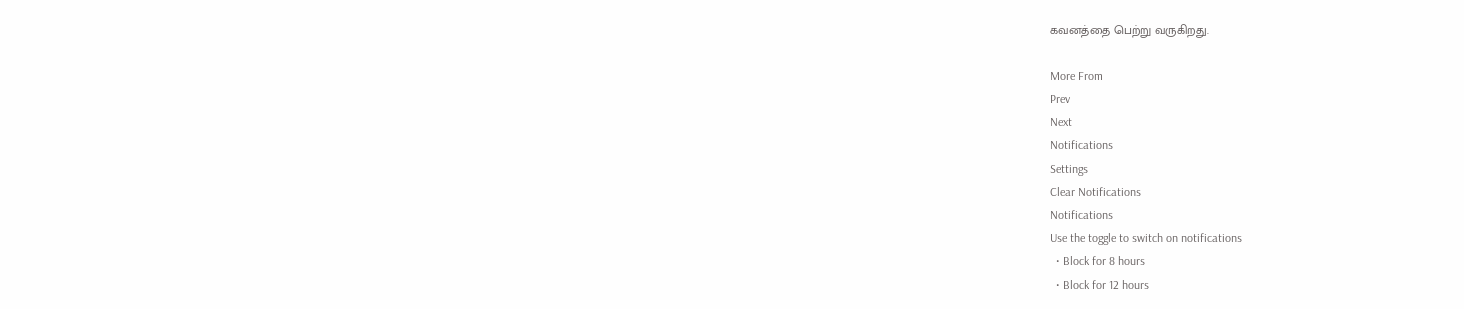கவனத்தை பெற்று வருகிறது.

More From
Prev
Next
Notifications
Settings
Clear Notifications
Notifications
Use the toggle to switch on notifications
  • Block for 8 hours
  • Block for 12 hours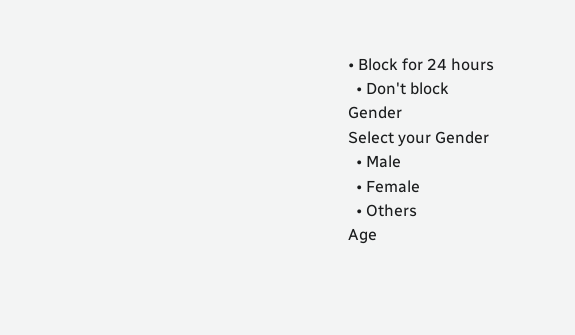• Block for 24 hours
  • Don't block
Gender
Select your Gender
  • Male
  • Female
  • Others
Age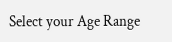Select your Age Range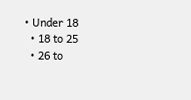• Under 18
  • 18 to 25
  • 26 to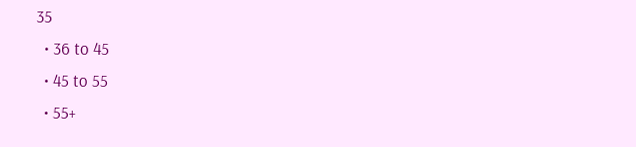35
  • 36 to 45
  • 45 to 55
  • 55+